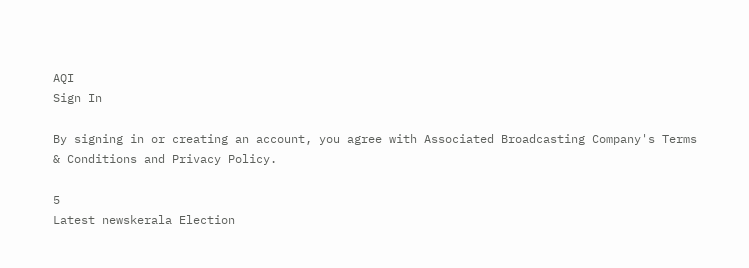AQI
Sign In

By signing in or creating an account, you agree with Associated Broadcasting Company's Terms & Conditions and Privacy Policy.

5
Latest newskerala Election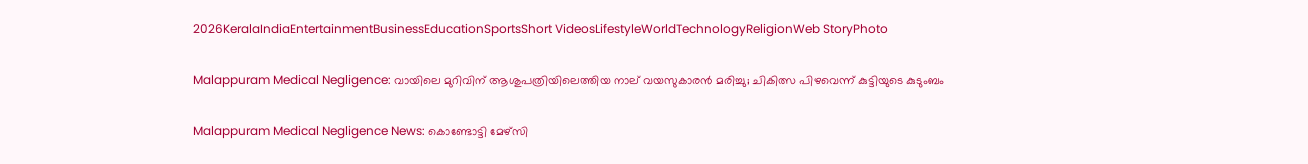2026KeralaIndiaEntertainmentBusinessEducationSportsShort VideosLifestyleWorldTechnologyReligionWeb StoryPhoto

Malappuram Medical Negligence: വായിലെ മുറിവിന് ആശുപത്രിയിലെത്തിയ നാല് വയസുകാരൻ മരിച്ചു; ചികിത്സ പിഴവെന്ന് കുട്ടിയുടെ കുടുംബം

Malappuram Medical Negligence News: കൊണ്ടോട്ടി മേഴ്‌സി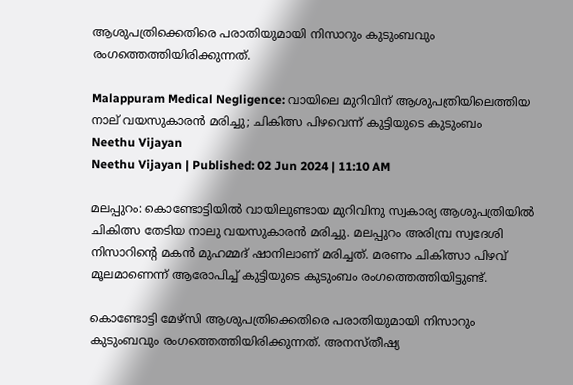ആശുപത്രിക്കെതിരെ പരാതിയുമായി നിസാറും കുടുംബവും രംഗത്തെത്തിയിരിക്കുന്നത്.

Malappuram Medical Negligence: വായിലെ മുറിവിന് ആശുപത്രിയിലെത്തിയ നാല് വയസുകാരൻ മരിച്ചു; ചികിത്സ പിഴവെന്ന് കുട്ടിയുടെ കുടുംബം
Neethu Vijayan
Neethu Vijayan | Published: 02 Jun 2024 | 11:10 AM

മലപ്പുറം: കൊണ്ടോട്ടിയിൽ വായിലുണ്ടായ മുറിവിനു സ്വകാര്യ ആശുപത്രിയിൽ ചികിത്സ തേടിയ നാലു വയസുകാരൻ മരിച്ചു. മലപ്പുറം അരിമ്പ്ര സ്വദേശി നിസാറിന്റെ മകൻ മുഹമ്മദ്‌ ഷാനിലാണ് മരിച്ചത്. മരണം ചികിത്സാ പിഴവ് മൂലമാണെന്ന് ആരോപിച്ച് കുട്ടിയുടെ കുടുംബം രംഗത്തെത്തിയിട്ടുണ്ട്.

കൊണ്ടോട്ടി മേഴ്‌സി ആശുപത്രിക്കെതിരെ പരാതിയുമായി നിസാറും കുടുംബവും രംഗത്തെത്തിയിരിക്കുന്നത്. അനസ്തീഷ്യ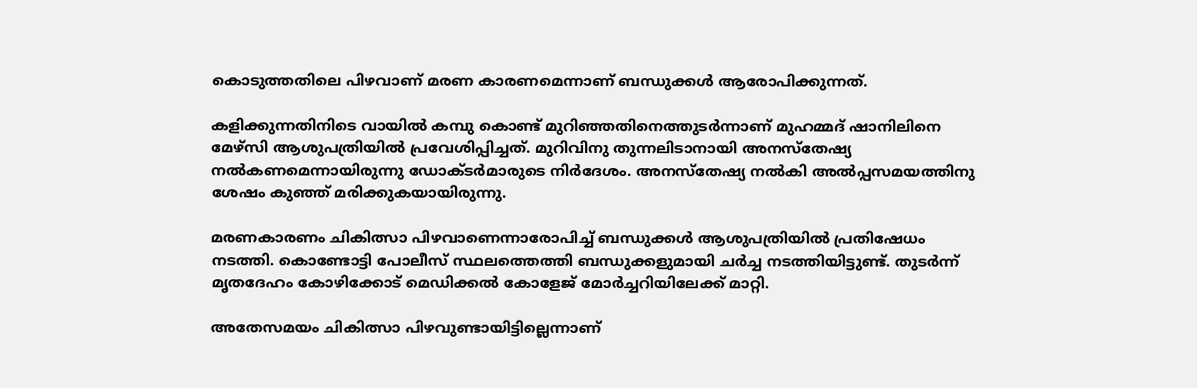കൊടുത്തതിലെ പിഴവാണ് മരണ കാരണമെന്നാണ് ബന്ധുക്കൾ ആരോപിക്കുന്നത്.

കളിക്കുന്നതിനിടെ വായിൽ കമ്പു കൊണ്ട് മുറിഞ്ഞതിനെത്തുടർന്നാണ് മുഹമ്മദ്‌ ഷാനിലിനെ മേഴ്സി ആശുപത്രിയിൽ പ്രവേശിപ്പിച്ചത്. മുറിവിനു തുന്നലിടാനായി അനസ്തേഷ്യ നൽകണമെന്നായിരുന്നു ഡോക്ടർമാരുടെ നിർദേശം. അനസ്തേഷ്യ നൽകി അൽപ്പസമയത്തിനു ശേഷം കുഞ്ഞ് മരിക്കുകയായിരുന്നു.

മരണകാരണം ചികിത്സാ പിഴവാണെന്നാരോപിച്ച് ബന്ധുക്കൾ ആശുപത്രിയിൽ പ്രതിഷേധം നടത്തി. കൊണ്ടോട്ടി പോലീസ് സ്ഥലത്തെത്തി ബന്ധുക്കളുമായി ചർച്ച നടത്തിയിട്ടുണ്ട്. തുടർന്ന് മൃതദേഹം കോഴിക്കോട് മെഡിക്കൽ കോളേജ് മോർച്ചറിയിലേക്ക് മാറ്റി.

അതേസമയം ചികിത്സാ പിഴവുണ്ടായിട്ടില്ലെന്നാണ്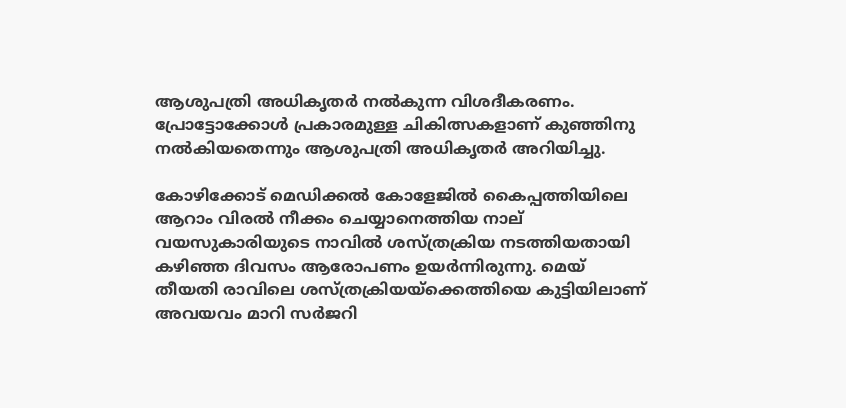ആശുപത്രി അധികൃതർ നൽകുന്ന വിശദീകരണം. പ്രോട്ടോക്കോൾ പ്രകാരമുള്ള ചികിത്സകളാണ് കുഞ്ഞിനു നൽകിയതെന്നും ആശുപത്രി അധികൃതർ അറിയിച്ചു.

കോഴിക്കോട് മെഡിക്കൽ കോളേജിൽ കൈപ്പത്തിയിലെ ആറാം വിരൽ നീക്കം ചെയ്യാനെത്തിയ നാല് വയസുകാരിയുടെ നാവിൽ ശസ്ത്രക്രിയ നടത്തിയതായി കഴിഞ്ഞ ദിവസം ആരോപണം ഉയർന്നിരുന്നു. മെയ് തീയതി രാവിലെ ശസ്ത്രക്രിയയ്ക്കെത്തിയെ കുട്ടിയിലാണ് അവയവം മാറി സർജറി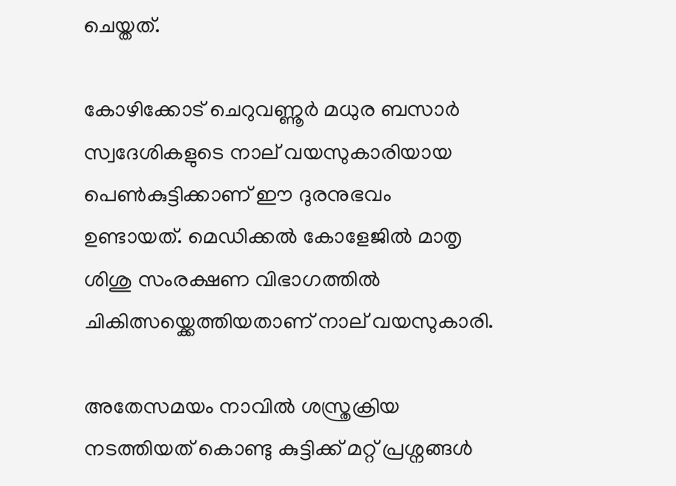ചെയ്തത്.

കോഴിക്കോട് ചെറുവണ്ണൂർ മധുര ബസാർ സ്വദേശികളുടെ നാല് വയസുകാരിയായ പെൺകുട്ടിക്കാണ് ഈ ദുരനുഭവം ഉണ്ടായത്. മെഡിക്കൽ കോളേജിൽ മാതൃ ശിശു സംരക്ഷണ വിഭാഗത്തിൽ ചികിത്സയ്ക്കെത്തിയതാണ് നാല് വയസുകാരി.

അതേസമയം നാവിൽ ശസ്ത്രക്രിയ നടത്തിയത് കൊണ്ടു കുട്ടിക്ക് മറ്റ് പ്രശ്നങ്ങൾ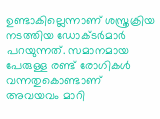ഉണ്ടാകില്ലെന്നാണ് ശസ്ത്രക്രിയ നടത്തിയ ഡോക്ടർമാർ പറയുന്നത്. സമാനമായ പേരുള്ള രണ്ട് രോഗികൾ വന്നതുകൊണ്ടാണ് അവയവം മാറി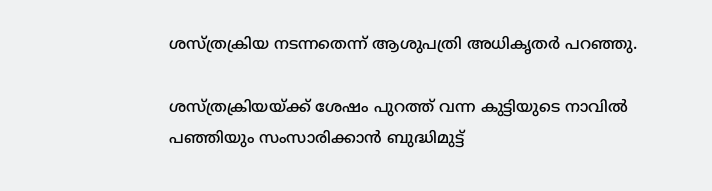ശസ്ത്രക്രിയ നടന്നതെന്ന് ആശുപത്രി അധികൃതർ പറഞ്ഞു.

ശസ്ത്രക്രിയയ്ക്ക് ശേഷം പുറത്ത് വന്ന കുട്ടിയുടെ നാവിൽ പഞ്ഞിയും സംസാരിക്കാൻ ബുദ്ധിമുട്ട്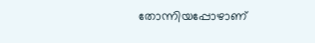തോന്നിയപ്പോഴാണ്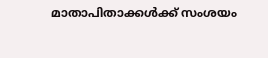മാതാപിതാക്കൾക്ക് സംശയം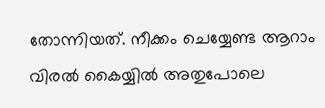തോന്നിയത്. നീക്കം ചെയ്യേണ്ട ആറാം വിരൽ കൈയ്യിൽ അതുപോലെ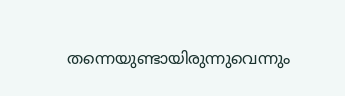തന്നെയുണ്ടായിരുന്നുവെന്നും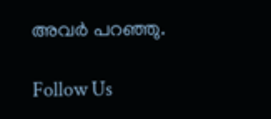അവർ പറഞ്ഞു.

Follow Us